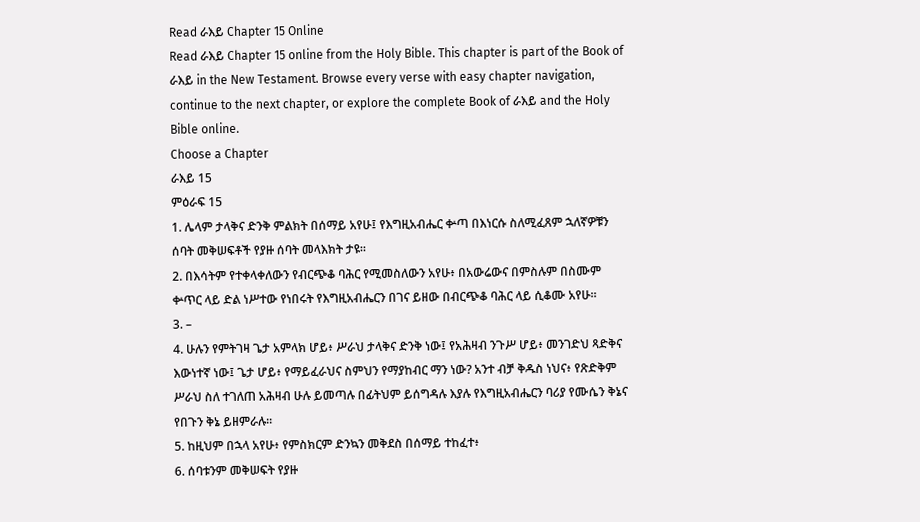Read ራእይ Chapter 15 Online
Read ራእይ Chapter 15 online from the Holy Bible. This chapter is part of the Book of ራእይ in the New Testament. Browse every verse with easy chapter navigation, continue to the next chapter, or explore the complete Book of ራእይ and the Holy Bible online.
Choose a Chapter
ራእይ 15
ምዕራፍ 15
1. ሌላም ታላቅና ድንቅ ምልክት በሰማይ አየሁ፤ የእግዚአብሔር ቍጣ በእነርሱ ስለሚፈጸም ኋለኛዎቹን ሰባት መቅሠፍቶች የያዙ ሰባት መላእክት ታዩ።
2. በእሳትም የተቀላቀለውን የብርጭቆ ባሕር የሚመስለውን አየሁ፥ በአውሬውና በምስሉም በስሙም ቍጥር ላይ ድል ነሥተው የነበሩት የእግዚአብሔርን በገና ይዘው በብርጭቆ ባሕር ላይ ሲቆሙ አየሁ።
3. –
4. ሁሉን የምትገዛ ጌታ አምላክ ሆይ፥ ሥራህ ታላቅና ድንቅ ነው፤ የአሕዛብ ንጉሥ ሆይ፥ መንገድህ ጻድቅና እውነተኛ ነው፤ ጌታ ሆይ፥ የማይፈራህና ስምህን የማያከብር ማን ነው? አንተ ብቻ ቅዱስ ነህና፥ የጽድቅም ሥራህ ስለ ተገለጠ አሕዛብ ሁሉ ይመጣሉ በፊትህም ይሰግዳሉ እያሉ የእግዚአብሔርን ባሪያ የሙሴን ቅኔና የበጉን ቅኔ ይዘምራሉ።
5. ከዚህም በኋላ አየሁ፥ የምስክርም ድንኳን መቅደስ በሰማይ ተከፈተ፥
6. ሰባቱንም መቅሠፍት የያዙ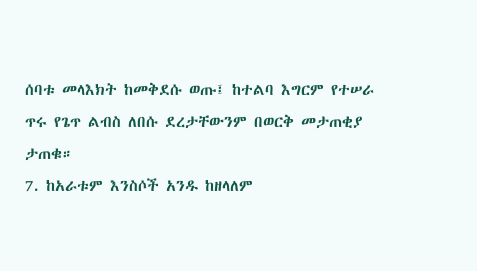ሰባቱ መላእክት ከመቅደሱ ወጡ፤ ከተልባ እግርም የተሠራ ጥሩ የጌጥ ልብስ ለበሱ ደረታቸውንም በወርቅ መታጠቂያ ታጠቁ።
7. ከአራቱም እንስሶች አንዱ ከዘላለም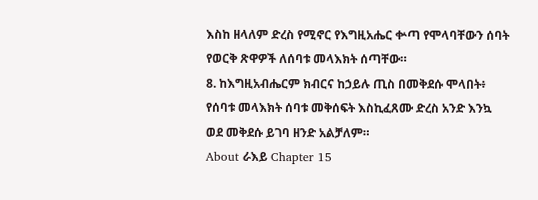እስከ ዘላለም ድረስ የሚኖር የእግዚአሔር ቍጣ የሞላባቸውን ሰባት የወርቅ ጽዋዎች ለሰባቱ መላእክት ሰጣቸው።
8. ከእግዚአብሔርም ክብርና ከኃይሉ ጢስ በመቅደሱ ሞላበት፥ የሰባቱ መላእክት ሰባቱ መቅሰፍት እስኪፈጸሙ ድረስ አንድ እንኳ ወደ መቅደሱ ይገባ ዘንድ አልቻለም።
About ራእይ Chapter 15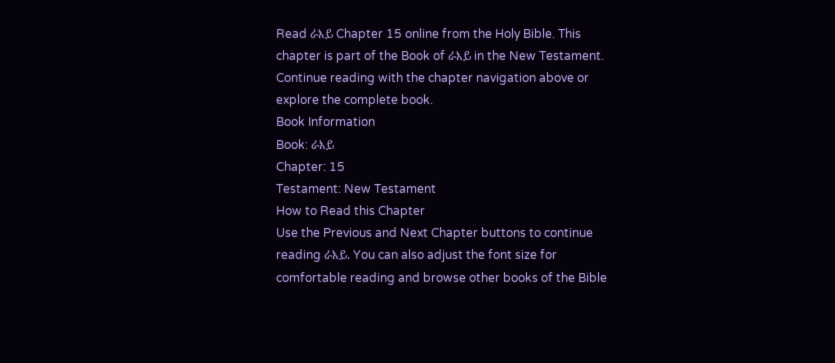Read ራእይ Chapter 15 online from the Holy Bible. This chapter is part of the Book of ራእይ in the New Testament. Continue reading with the chapter navigation above or explore the complete book.
Book Information
Book: ራእይ
Chapter: 15
Testament: New Testament
How to Read this Chapter
Use the Previous and Next Chapter buttons to continue reading ራእይ. You can also adjust the font size for comfortable reading and browse other books of the Bible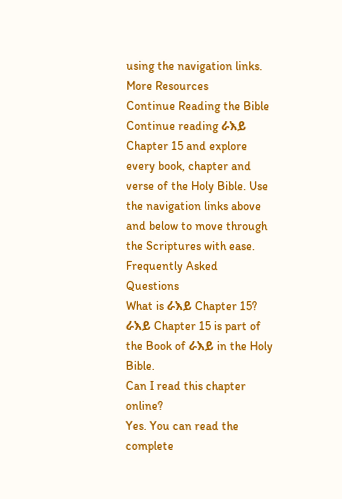using the navigation links.
More Resources
Continue Reading the Bible
Continue reading ራእይ Chapter 15 and explore every book, chapter and verse of the Holy Bible. Use the navigation links above and below to move through the Scriptures with ease.
Frequently Asked Questions
What is ራእይ Chapter 15?
ራእይ Chapter 15 is part of the Book of ራእይ in the Holy Bible.
Can I read this chapter online?
Yes. You can read the complete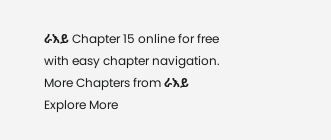ራእይ Chapter 15 online for free with easy chapter navigation.
More Chapters from ራእይ
Explore More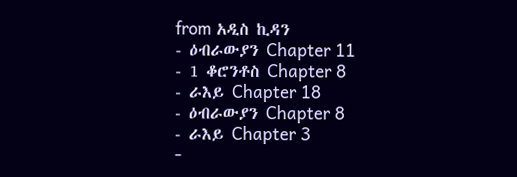from አዲስ ኪዳን
- ዕብራውያን Chapter 11
- 1 ቆሮንቶስ Chapter 8
- ራእይ Chapter 18
- ዕብራውያን Chapter 8
- ራእይ Chapter 3
-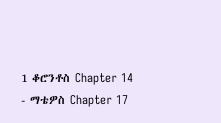1 ቆሮንቶስ Chapter 14
- ማቴዎስ Chapter 17